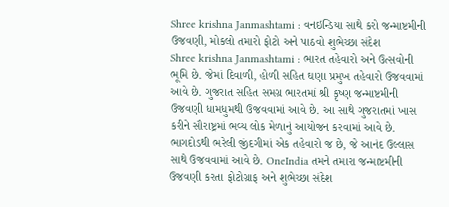Shree krishna Janmashtami : વનઇન્ડિયા સાથે કરો જન્માષ્ટમીની ઉજવણી, મોકલો તમારો ફોટો અને પાઠવો શુભેચ્છા સંદેશ
Shree krishna Janmashtami : ભારત તહેવારો અને ઉત્સવોની ભૂમિ છે. જેમાં દિવાળી, હોળી સહિત ઘણા પ્રમુખ તહેવારો ઉજવવામાં આવે છે. ગુજરાત સહિત સમગ્ર ભારતમાં શ્રી કૃષ્ણ જન્માષ્ટમીની ઉજવણી ધામધુમથી ઉજવવામાં આવે છે. આ સાથે ગુજરાતમાં ખાસ કરીને સૌરાષ્ટ્રમાં ભવ્ય લોક મેળાનું આયોજન કરવામાં આવે છે.
ભાગદોડથી ભરેલી જીંદગીમાં એક તહેવારો જ છે, જે આનંદ ઉલ્લાસ સાથે ઉજવવામાં આવે છે. OneIndia તમને તમારા જન્માષ્ટમીની ઉજવણી કરતા ફોટોગ્રાફ અને શુભેચ્છા સંદેશ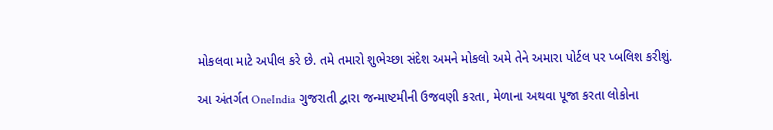મોકલવા માટે અપીલ કરે છે. તમે તમારો શુભેચ્છા સંદેશ અમને મોકલો અમે તેને અમારા પોર્ટલ પર પ્બલિશ કરીશું.

આ અંતર્ગત OneIndia ગુજરાતી દ્વારા જન્માષ્ટમીની ઉજવણી કરતા, મેળાના અથવા પૂજા કરતા લોકોના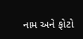નામ અને ફોટો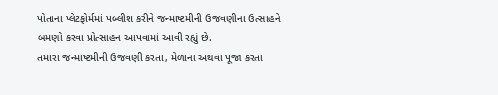પોતાના પ્લેટફોર્મમાં પબ્લીશ કરીને જન્માષ્ટમીની ઉજવણીના ઉત્સાહને બમણો કરવા પ્રોત્સાહન આપવામાં આવી રહ્યું છે.
તમારા જન્માષ્ટમીની ઉજવણી કરતા, મેળાના અથવા પૂજા કરતા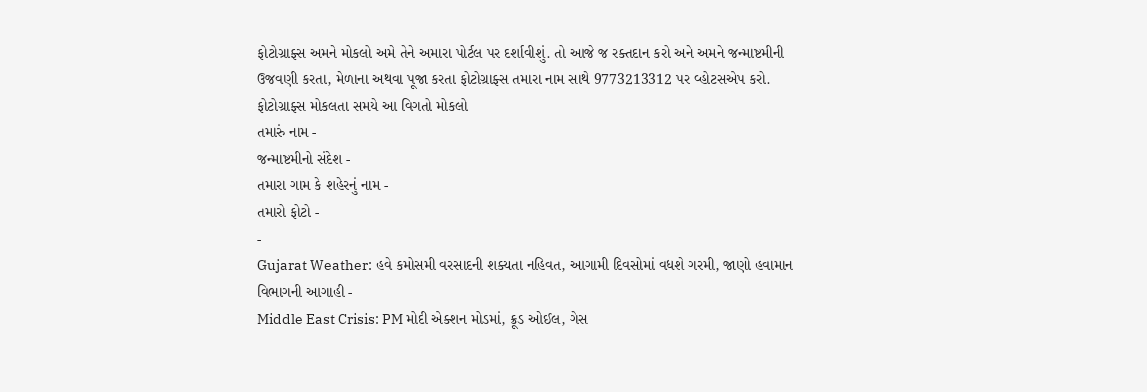ફોટોગ્રાફ્સ અમને મોકલો અમે તેને અમારા પોર્ટલ પર દર્શાવીશું. તો આજે જ રક્તદાન કરો અને અમને જન્માષ્ટમીની ઉજવણી કરતા, મેળાના અથવા પૂજા કરતા ફોટોગ્રાફ્સ તમારા નામ સાથે 9773213312 પર વ્હોટસએપ કરો.
ફોટોગ્રાફ્સ મોકલતા સમયે આ વિગતો મોકલો
તમારું નામ -
જન્માષ્ટમીનો સંદેશ -
તમારા ગામ કે શહેરનું નામ -
તમારો ફોટો -
-
Gujarat Weather: હવે કમોસમી વરસાદની શક્યતા નહિવત, આગામી દિવસોમાં વધશે ગરમી, જાણો હવામાન વિભાગની આગાહી -
Middle East Crisis: PM મોદી એક્શન મોડમાં, ક્રૂડ ઓઈલ, ગેસ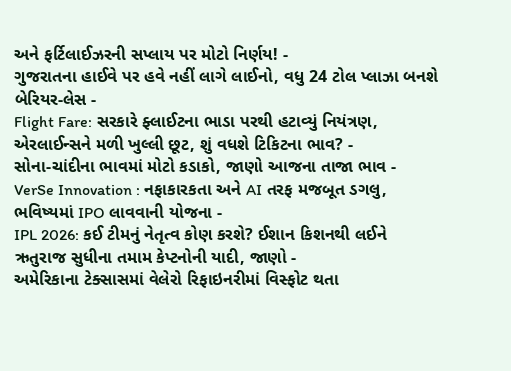અને ફર્ટિલાઈઝરની સપ્લાય પર મોટો નિર્ણય! -
ગુજરાતના હાઈવે પર હવે નહીં લાગે લાઈનો, વધુ 24 ટોલ પ્લાઝા બનશે બેરિયર-લેસ -
Flight Fare: સરકારે ફ્લાઈટના ભાડા પરથી હટાવ્યું નિયંત્રણ, એરલાઈન્સને મળી ખુલ્લી છૂટ, શું વધશે ટિકિટના ભાવ? -
સોના-ચાંદીના ભાવમાં મોટો કડાકો, જાણો આજના તાજા ભાવ -
VerSe Innovation : નફાકારકતા અને AI તરફ મજબૂત ડગલુ, ભવિષ્યમાં IPO લાવવાની યોજના -
IPL 2026: કઈ ટીમનું નેતૃત્વ કોણ કરશે? ઈશાન કિશનથી લઈને ઋતુરાજ સુધીના તમામ કેપ્ટનોની યાદી, જાણો -
અમેરિકાના ટેક્સાસમાં વેલેરો રિફાઇનરીમાં વિસ્ફોટ થતા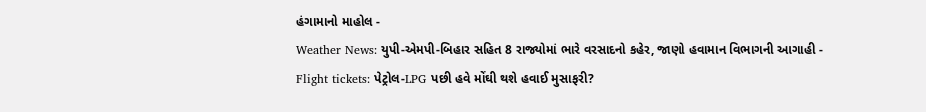હંગામાનો માહોલ -
Weather News: યુપી-એમપી-બિહાર સહિત 8 રાજ્યોમાં ભારે વરસાદનો કહેર, જાણો હવામાન વિભાગની આગાહી -
Flight tickets: પેટ્રોલ-LPG પછી હવે મોંઘી થશે હવાઈ મુસાફરી?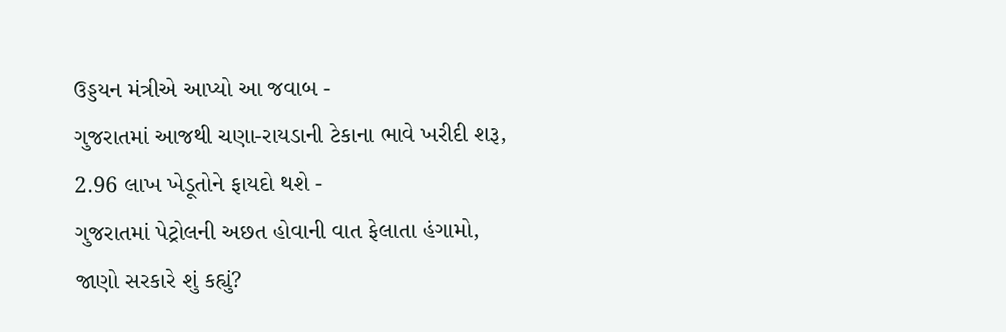ઉડ્ડયન મંત્રીએ આપ્યો આ જવાબ -
ગુજરાતમાં આજથી ચણા-રાયડાની ટેકાના ભાવે ખરીદી શરૂ, 2.96 લાખ ખેડૂતોને ફાયદો થશે -
ગુજરાતમાં પેટ્રોલની અછત હોવાની વાત ફેલાતા હંગામો, જાણો સરકારે શું કહ્યું?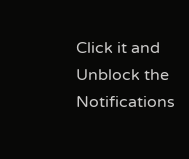Click it and Unblock the Notifications